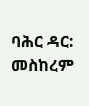ባሕር ዳር: መስከረም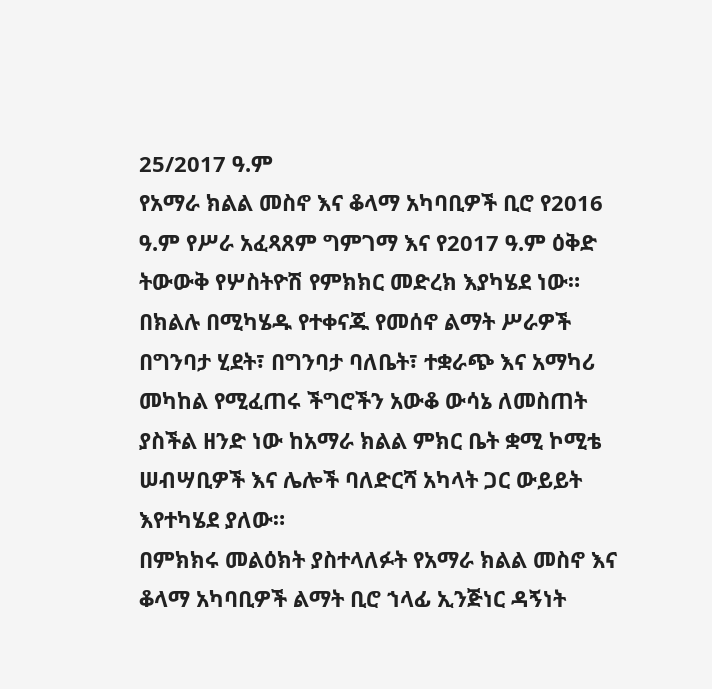25/2017 ዓ.ም
የአማራ ክልል መስኖ እና ቆላማ አካባቢዎች ቢሮ የ2016 ዓ.ም የሥራ አፈጻጸም ግምገማ እና የ2017 ዓ.ም ዕቅድ ትውውቅ የሦስትዮሽ የምክክር መድረክ እያካሄደ ነው።
በክልሉ በሚካሄዱ የተቀናጁ የመሰኖ ልማት ሥራዎች በግንባታ ሂደት፣ በግንባታ ባለቤት፣ ተቋራጭ እና አማካሪ መካከል የሚፈጠሩ ችግሮችን አውቆ ውሳኔ ለመስጠት ያስችል ዘንድ ነው ከአማራ ክልል ምክር ቤት ቋሚ ኮሚቴ ሠብሣቢዎች እና ሌሎች ባለድርሻ አካላት ጋር ውይይት እየተካሄደ ያለው።
በምክክሩ መልዕክት ያስተላለፉት የአማራ ክልል መስኖ እና ቆላማ አካባቢዎች ልማት ቢሮ ኀላፊ ኢንጅነር ዳኝነት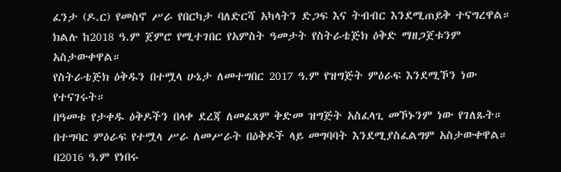ፈንታ (ዶ.ር) የመስኖ ሥራ የበርካታ ባለድርሻ አካላትን ድጋፍ እና ትብብር እንደሚጠይቅ ተናግረዋል።
ክልሉ ከ2018 ዓ.ም ጀምሮ የሚተገበር የአምስት ዓመታት የስትራቴጅክ ዕቅድ ማዘጋጀቱንም አስታውቀዋል።
የስትራቴጅክ ዕቅዱን በተሟላ ሁኔታ ለመተግበር 2017 ዓ.ም የዝግጅት ምዕራፍ እንደሚኾን ነው የተናገሩት።
በዓመቱ የታቀዱ ዕቅዶችን በላቀ ደረጃ ለመፈጸም ቅድመ ዝግጅት አስፈላጊ መኾኑንም ነው የገለጹት።
በተግባር ምዕራፍ የተሟላ ሥራ ለመሥራት በዕቅዶች ላይ መግባባት እንደሚያስፈልግም አስታውቀዋል።
በ2016 ዓ.ም የነበሩ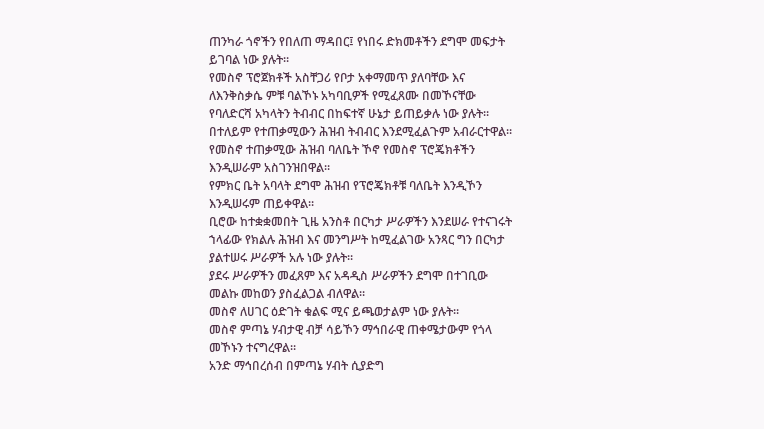ጠንካራ ጎኖችን የበለጠ ማዳበር፤ የነበሩ ድክመቶችን ደግሞ መፍታት ይገባል ነው ያሉት።
የመስኖ ፕሮጀክቶች አስቸጋሪ የቦታ አቀማመጥ ያለባቸው እና ለእንቅስቃሴ ምቹ ባልኾኑ አካባቢዎች የሚፈጸሙ በመኾናቸው የባለድርሻ አካላትን ትብብር በከፍተኛ ሁኔታ ይጠይቃሉ ነው ያሉት።
በተለይም የተጠቃሚውን ሕዝብ ትብብር እንደሚፈልጉም አብራርተዋል።
የመስኖ ተጠቃሚው ሕዝብ ባለቤት ኾኖ የመስኖ ፕሮጄክቶችን እንዲሠራም አስገንዝበዋል።
የምክር ቤት አባላት ደግሞ ሕዝብ የፕሮጄክቶቹ ባለቤት እንዲኾን እንዲሠሩም ጠይቀዋል።
ቢሮው ከተቋቋመበት ጊዜ አንስቶ በርካታ ሥራዎችን እንደሠራ የተናገሩት ኀላፊው የክልሉ ሕዝብ እና መንግሥት ከሚፈልገው አንጻር ግን በርካታ ያልተሠሩ ሥራዎች አሉ ነው ያሉት።
ያደሩ ሥራዎችን መፈጸም እና አዳዲስ ሥራዎችን ደግሞ በተገቢው መልኩ መከወን ያስፈልጋል ብለዋል።
መስኖ ለሀገር ዕድገት ቁልፍ ሚና ይጫወታልም ነው ያሉት።
መስኖ ምጣኔ ሃብታዊ ብቻ ሳይኾን ማኅበራዊ ጠቀሜታውም የጎላ መኾኑን ተናግረዋል።
አንድ ማኅበረሰብ በምጣኔ ሃብት ሲያድግ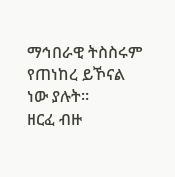ማኅበራዊ ትስስሩም የጠነከረ ይኾናል ነው ያሉት።
ዘርፈ ብዙ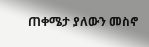ጠቀሜታ ያለውን መስኖ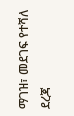ማገዝ፣ መደገፍ የተሻለ ደረጃ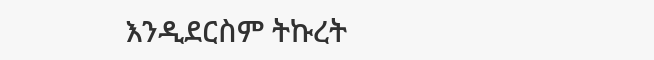እንዲደርስም ትኩረት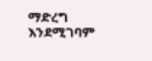ማድረግ እንደሚገባም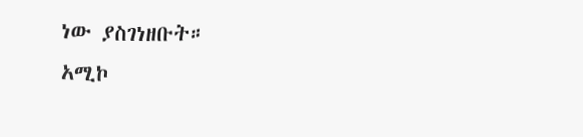ነው ያስገነዘቡት።
አሚኮ